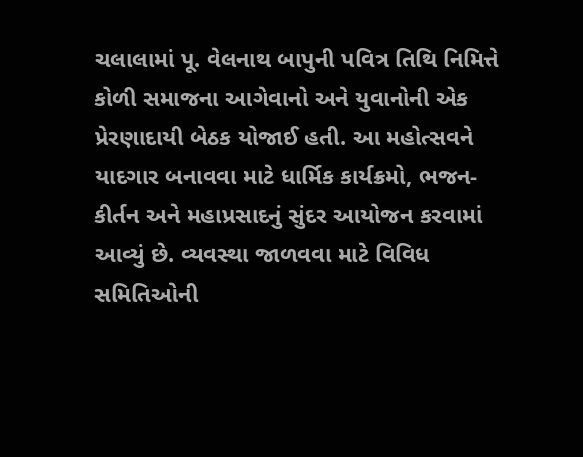ચલાલામાં પૂ. વેલનાથ બાપુની પવિત્ર તિથિ નિમિત્તે કોળી સમાજના આગેવાનો અને યુવાનોની એક પ્રેરણાદાયી બેઠક યોજાઈ હતી. આ મહોત્સવને યાદગાર બનાવવા માટે ધાર્મિક કાર્યક્રમો, ભજન-કીર્તન અને મહાપ્રસાદનું સુંદર આયોજન કરવામાં આવ્યું છે. વ્યવસ્થા જાળવવા માટે વિવિધ સમિતિઓની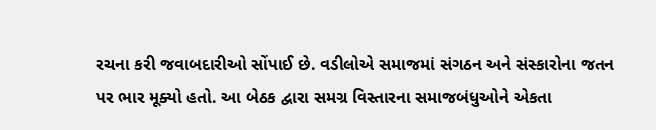રચના કરી જવાબદારીઓ સોંપાઈ છે. વડીલોએ સમાજમાં સંગઠન અને સંસ્કારોના જતન પર ભાર મૂક્યો હતો. આ બેઠક દ્વારા સમગ્ર વિસ્તારના સમાજબંધુઓને એકતા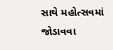સાથે મહોત્સવમાં જોડાવવા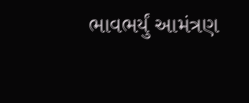ભાવભર્યું આમંત્રણ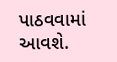પાઠવવામાં આવશે.